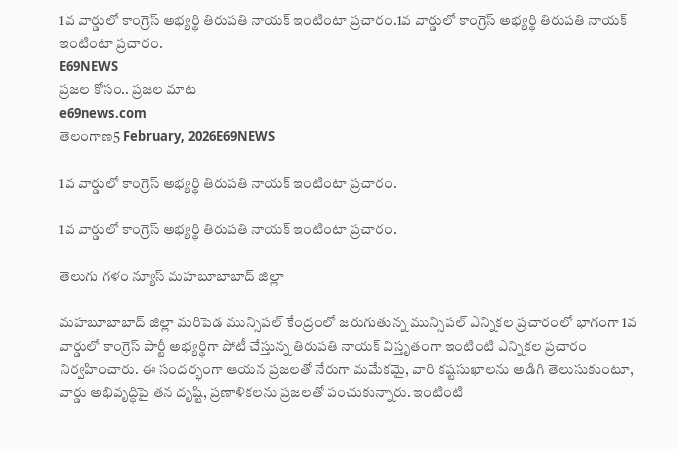1వ వార్డులో కాంగ్రెస్ అభ్యర్థి తిరుపతి నాయక్ ఇంటింటా ప్రచారం.1వ వార్డులో కాంగ్రెస్ అభ్యర్థి తిరుపతి నాయక్ ఇంటింటా ప్రచారం.
E69NEWS
ప్రజల కోసం.. ప్రజల మాట
e69news.com
తెలంగాణ5 February, 2026E69NEWS

1వ వార్డులో కాంగ్రెస్ అభ్యర్థి తిరుపతి నాయక్ ఇంటింటా ప్రచారం.

1వ వార్డులో కాంగ్రెస్ అభ్యర్థి తిరుపతి నాయక్ ఇంటింటా ప్రచారం.

తెలుగు గళం న్యూస్ మహబూబాబాద్ జిల్లా

మహబూబాబాద్ జిల్లా మరిపెడ మున్సిపల్ కేంద్రంలో జరుగుతున్న మున్సిపల్ ఎన్నికల ప్రచారంలో భాగంగా 1వ వార్డులో కాంగ్రెస్ పార్టీ అభ్యర్థిగా పోటీ చేస్తున్న తిరుపతి నాయక్ విస్తృతంగా ఇంటింటి ఎన్నికల ప్రచారం నిర్వహించారు. ఈ సందర్భంగా ఆయన ప్రజలతో నేరుగా మమేకమై, వారి కష్టసుఖాలను అడిగి తెలుసుకుంటూ, వార్డు అభివృద్ధిపై తన దృష్టి, ప్రణాళికలను ప్రజలతో పంచుకున్నారు. ఇంటింటి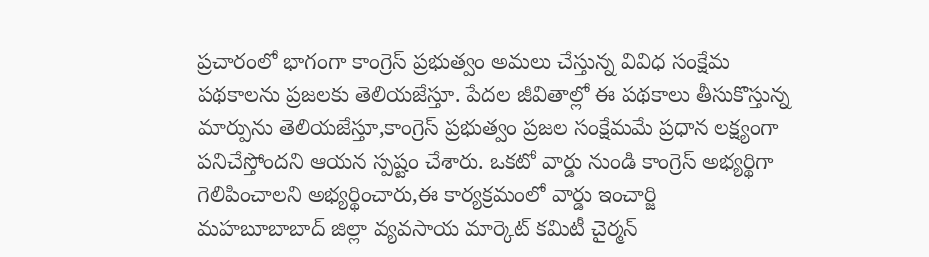ప్రచారంలో భాగంగా కాంగ్రెస్ ప్రభుత్వం అమలు చేస్తున్న వివిధ సంక్షేమ పథకాలను ప్రజలకు తెలియజేస్తూ. పేదల జీవితాల్లో ఈ పథకాలు తీసుకొస్తున్న మార్పును తెలియజేస్తూ,కాంగ్రెస్ ప్రభుత్వం ప్రజల సంక్షేమమే ప్రధాన లక్ష్యంగా పనిచేస్తోందని ఆయన స్పష్టం చేశారు. ఒకటో వార్డు నుండి కాంగ్రెస్ అభ్యర్థిగా గెలిపించాలని అభ్యర్థించారు,ఈ కార్యక్రమంలో వార్డు ఇంచార్జి మహబూబాబాద్ జిల్లా వ్యవసాయ మార్కెట్ కమిటీ చైర్మన్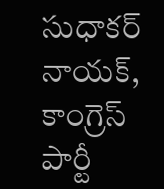సుధాకర్ నాయక్, కాంగ్రెస్ పార్టీ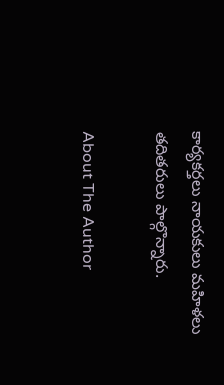కార్యకర్తలు నాయకులు మహిళలు తదితరులు పాల్గొన్నారు.

About The Author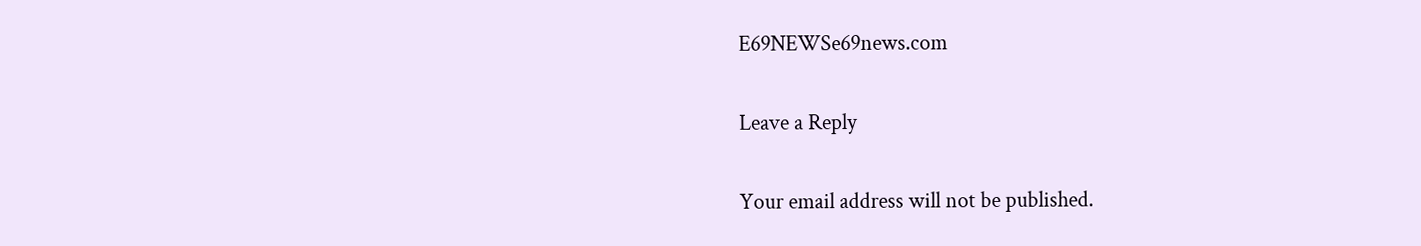E69NEWSe69news.com

Leave a Reply

Your email address will not be published.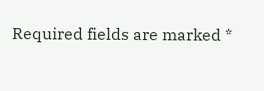Required fields are marked *